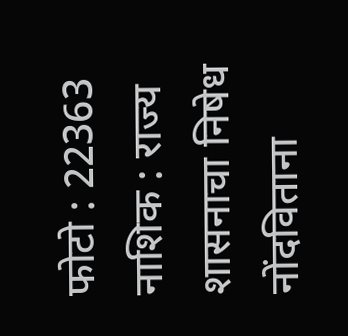फोटो : 22363
नाशिक : राज्य शासनाचा निषेध नोंदविताना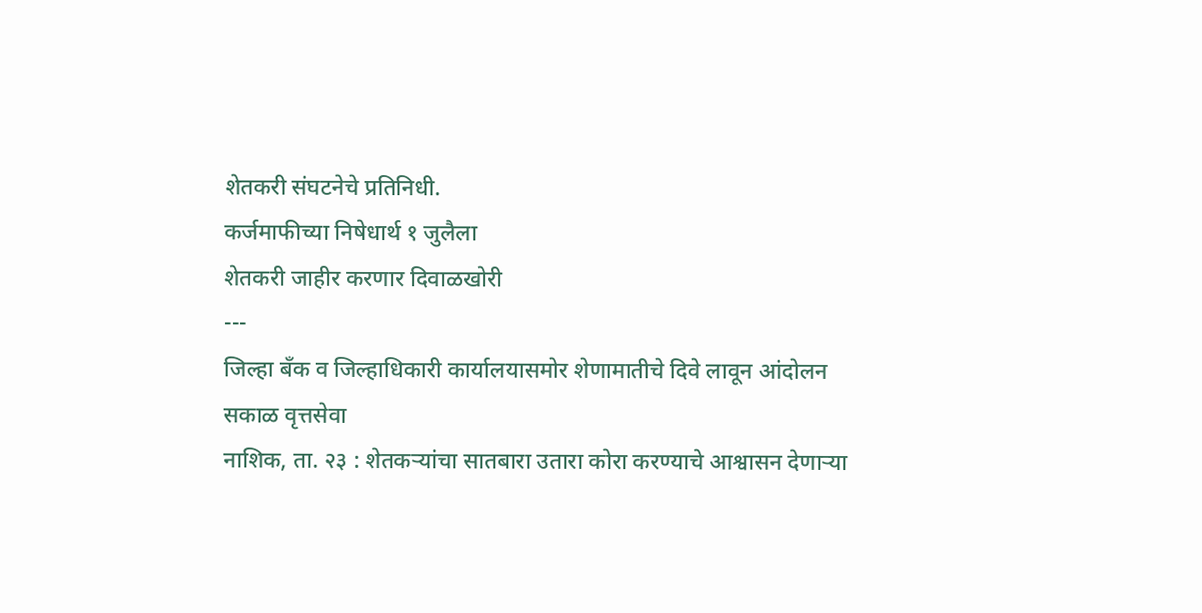शेतकरी संघटनेचे प्रतिनिधी.
कर्जमाफीच्या निषेधार्थ १ जुलैला
शेतकरी जाहीर करणार दिवाळखोरी
---
जिल्हा बँक व जिल्हाधिकारी कार्यालयासमोर शेणामातीचे दिवे लावून आंदोलन
सकाळ वृत्तसेवा
नाशिक, ता. २३ : शेतकऱ्यांचा सातबारा उतारा कोरा करण्याचे आश्वासन देणाऱ्या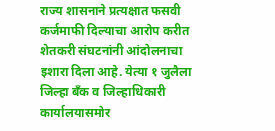राज्य शासनाने प्रत्यक्षात फसवी कर्जमाफी दिल्याचा आरोप करीत शेतकरी संघटनांनी आंदोलनाचा इशारा दिला आहे. येत्या १ जुलैला जिल्हा बँक व जिल्हाधिकारी कार्यालयासमोर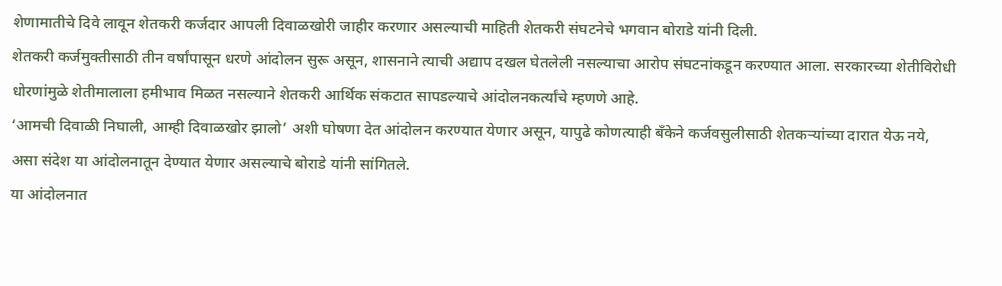शेणामातीचे दिवे लावून शेतकरी कर्जदार आपली दिवाळखोरी जाहीर करणार असल्याची माहिती शेतकरी संघटनेचे भगवान बोराडे यांनी दिली.
शेतकरी कर्जमुक्तीसाठी तीन वर्षांपासून धरणे आंदोलन सुरू असून, शासनाने त्याची अद्याप दखल घेतलेली नसल्याचा आरोप संघटनांकडून करण्यात आला. सरकारच्या शेतीविरोधी धोरणांमुळे शेतीमालाला हमीभाव मिळत नसल्याने शेतकरी आर्थिक संकटात सापडल्याचे आंदोलनकर्त्यांचे म्हणणे आहे.
‘आमची दिवाळी निघाली, आम्ही दिवाळखोर झालो’ अशी घोषणा देत आंदोलन करण्यात येणार असून, यापुढे कोणत्याही बँकेने कर्जवसुलीसाठी शेतकऱ्यांच्या दारात येऊ नये, असा संदेश या आंदोलनातून देण्यात येणार असल्याचे बोराडे यांनी सांगितले.
या आंदोलनात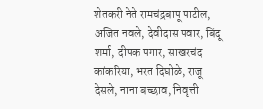शेतकरी नेते रामचंद्रबापू पाटील, अजित नवले, देवीदास पवार, बिंदू शर्मा, दीपक पगार, साखरचंद कांकरिया, भरत दिघोळे, राजू देसले, नाना बच्छाव, निवृत्ती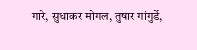गारे, सुधाकर मोगल, तुषार गांगुर्डे,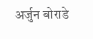अर्जुन बोराडे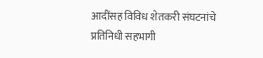आदींसह विविध शेतकरी संघटनांचे प्रतिनिधी सहभागी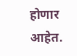होणार आहेत.